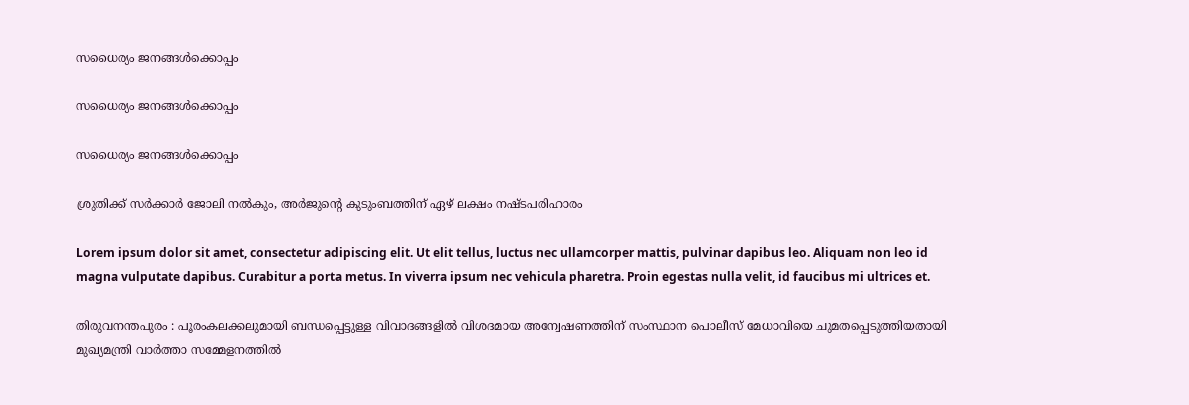സധൈര്യം ജനങ്ങൾക്കൊപ്പം

സധൈര്യം ജനങ്ങൾക്കൊപ്പം

സധൈര്യം ജനങ്ങൾക്കൊപ്പം

ശ്രുതിക്ക് സര്‍ക്കാര്‍ ജോലി നല്‍കും, അര്‍ജുന്റെ കുടുംബത്തിന് ഏഴ് ലക്ഷം നഷ്ടപരിഹാരം

Lorem ipsum dolor sit amet, consectetur adipiscing elit. Ut elit tellus, luctus nec ullamcorper mattis, pulvinar dapibus leo. Aliquam non leo id magna vulputate dapibus. Curabitur a porta metus. In viverra ipsum nec vehicula pharetra. Proin egestas nulla velit, id faucibus mi ultrices et.

തിരുവനന്തപുരം : പൂരംകലക്കലുമായി ബന്ധപ്പെട്ടുള്ള വിവാദങ്ങളില്‍ വിശദമായ അന്വേഷണത്തിന് സംസ്ഥാന പൊലീസ് മേധാവിയെ ചുമതപ്പെടുത്തിയതായി മുഖ്യമന്ത്രി വാര്‍ത്താ സമ്മേളനത്തില്‍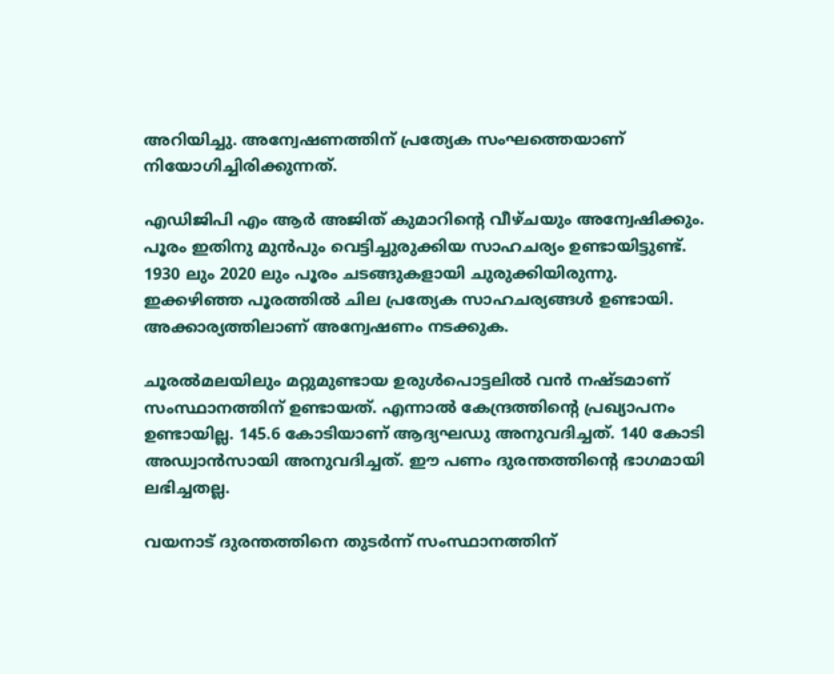അറിയിച്ചു. അന്വേഷണത്തിന് പ്രത്യേക സംഘത്തെയാണ് നിയോഗിച്ചിരിക്കുന്നത്.

എഡിജിപി എം ആര്‍ അജിത് കുമാറിന്റെ വീഴ്ചയും അന്വേഷിക്കും. പൂരം ഇതിനു മുന്‍പും വെട്ടിച്ചുരുക്കിയ സാഹചര്യം ഉണ്ടായിട്ടുണ്ട്. 1930 ലും 2020 ലും പൂരം ചടങ്ങുകളായി ചുരുക്കിയിരുന്നു. ഇക്കഴിഞ്ഞ പൂരത്തില്‍ ചില പ്രത്യേക സാഹചര്യങ്ങള്‍ ഉണ്ടായി. അക്കാര്യത്തിലാണ് അന്വേഷണം നടക്കുക.

ചൂരല്‍മലയിലും മറ്റുമുണ്ടായ ഉരുള്‍പൊട്ടലില്‍ വന്‍ നഷ്ടമാണ് സംസ്ഥാനത്തിന് ഉണ്ടായത്. എന്നാല്‍ കേന്ദ്രത്തിന്റെ പ്രഖ്യാപനം ഉണ്ടായില്ല. 145.6 കോടിയാണ് ആദ്യഘഡു അനുവദിച്ചത്. 140 കോടി അഡ്വാന്‍സായി അനുവദിച്ചത്. ഈ പണം ദുരന്തത്തിന്റെ ഭാഗമായി ലഭിച്ചതല്ല.

വയനാട് ദുരന്തത്തിനെ തുടര്‍ന്ന് സംസ്ഥാനത്തിന്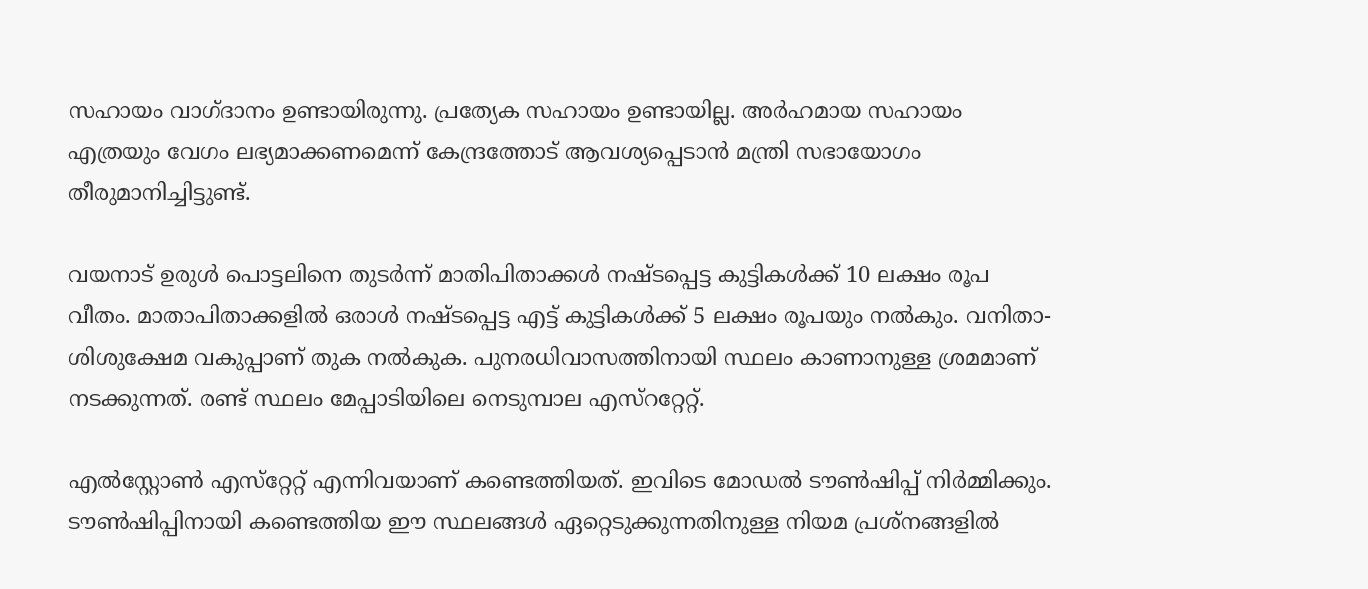സഹായം വാഗ്ദാനം ഉണ്ടായിരുന്നു. പ്രത്യേക സഹായം ഉണ്ടായില്ല. അര്‍ഹമായ സഹായം എത്രയും വേഗം ലഭ്യമാക്കണമെന്ന് കേന്ദ്രത്തോട് ആവശ്യപ്പെടാന്‍ മന്ത്രി സഭായോഗം തീരുമാനിച്ചിട്ടുണ്ട്.

വയനാട് ഉരുള്‍ പൊട്ടലിനെ തുടര്‍ന്ന് മാതിപിതാക്കള്‍ നഷ്ടപ്പെട്ട കുട്ടികള്‍ക്ക് 10 ലക്ഷം രൂപ വീതം. മാതാപിതാക്കളില്‍ ഒരാള്‍ നഷ്ടപ്പെട്ട എട്ട് കുട്ടികള്‍ക്ക് 5 ലക്ഷം രൂപയും നല്‍കും. വനിതാ-ശിശുക്ഷേമ വകുപ്പാണ് തുക നല്‍കുക. പുനരധിവാസത്തിനായി സ്ഥലം കാണാനുള്ള ശ്രമമാണ് നടക്കുന്നത്. രണ്ട് സ്ഥലം മേപ്പാടിയിലെ നെടുമ്പാല എസ്‌ററ്റേറ്റ്.

എല്‍സ്റ്റോണ്‍ എസ്‌റ്റേറ്റ് എന്നിവയാണ് കണ്ടെത്തിയത്. ഇവിടെ മോഡല്‍ ടൗണ്‍ഷിപ്പ് നിര്‍മ്മിക്കും. ടൗണ്‍ഷിപ്പിനായി കണ്ടെത്തിയ ഈ സ്ഥലങ്ങള്‍ ഏറ്റെടുക്കുന്നതിനുള്ള നിയമ പ്രശ്‌നങ്ങളില്‍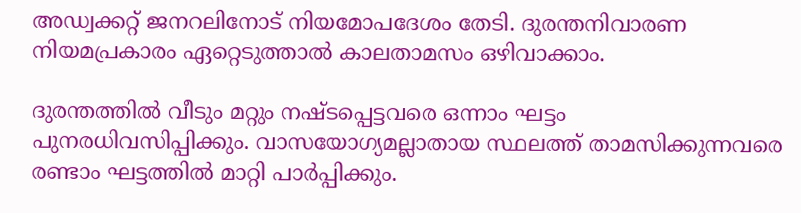അഡ്വക്കറ്റ് ജനറലിനോട് നിയമോപദേശം തേടി. ദുരന്തനിവാരണ നിയമപ്രകാരം ഏറ്റെടുത്താല്‍ കാലതാമസം ഒഴിവാക്കാം.

ദുരന്തത്തില്‍ വീടും മറ്റും നഷ്ടപ്പെട്ടവരെ ഒന്നാം ഘട്ടം പുനരധിവസിപ്പിക്കും. വാസയോഗ്യമല്ലാതായ സ്ഥലത്ത് താമസിക്കുന്നവരെ രണ്ടാം ഘട്ടത്തില്‍ മാറ്റി പാര്‍പ്പിക്കും.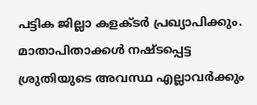പട്ടിക ജില്ലാ കളക്ടര്‍ പ്രഖ്യാപിക്കും. മാതാപിതാക്കള്‍ നഷ്ടപ്പെട്ട ശ്രുതിയുടെ അവസ്ഥ എല്ലാവര്‍ക്കും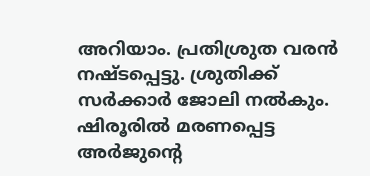അറിയാം. പ്രതിശ്രുത വരന്‍ നഷ്ടപ്പെട്ടു. ശ്രുതിക്ക് സര്‍ക്കാര്‍ ജോലി നല്‍കും. ഷിരൂരില്‍ മരണപ്പെട്ട അര്‍ജുന്റെ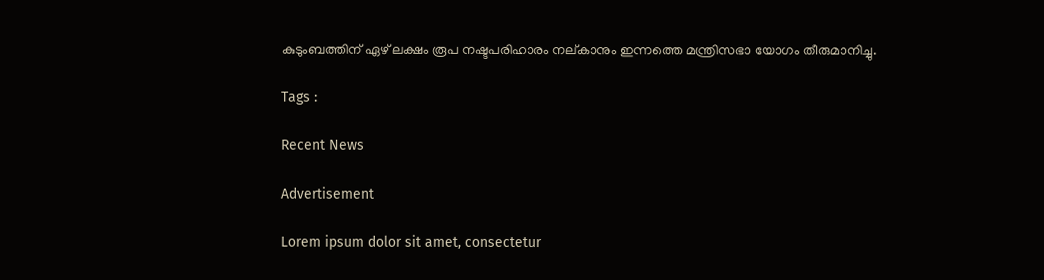കുടുംബത്തിന് ഏഴ് ലക്ഷം രൂപ നഷ്ടപരിഹാരം നല്കാനും ഇന്നത്തെ മന്ത്രിസഭാ യോഗം തീരുമാനിച്ചു.

Tags :

Recent News

Advertisement

Lorem ipsum dolor sit amet, consectetur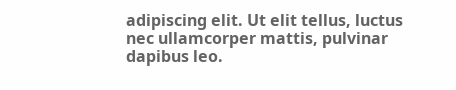adipiscing elit. Ut elit tellus, luctus nec ullamcorper mattis, pulvinar dapibus leo.